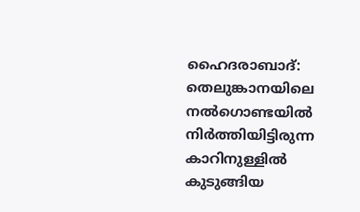ഹൈദരാബാദ്: തെലുങ്കാനയിലെ നൽഗൊണ്ടയിൽ നിർത്തിയിട്ടിരുന്ന കാറിനുള്ളിൽ കുടുങ്ങിയ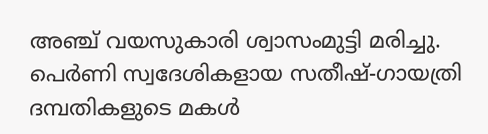അഞ്ച് വയസുകാരി ശ്വാസംമുട്ടി മരിച്ചു. പെർണി സ്വദേശികളായ സതീഷ്-ഗായത്രി ദമ്പതികളുടെ മകൾ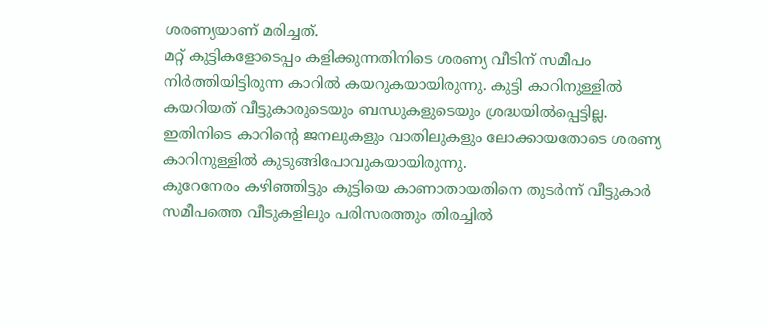ശരണ്യയാണ് മരിച്ചത്.
മറ്റ് കുട്ടികളോടെപ്പം കളിക്കുന്നതിനിടെ ശരണ്യ വീടിന് സമീപം നിർത്തിയിട്ടിരുന്ന കാറിൽ കയറുകയായിരുന്നു. കുട്ടി കാറിനുള്ളിൽ കയറിയത് വീട്ടുകാരുടെയും ബന്ധുകളുടെയും ശ്രദ്ധയിൽപ്പെട്ടില്ല. ഇതിനിടെ കാറിന്റെ ജനലുകളും വാതിലുകളും ലോക്കായതോടെ ശരണ്യ കാറിനുള്ളിൽ കുടുങ്ങിപോവുകയായിരുന്നു.
കുറേനേരം കഴിഞ്ഞിട്ടും കുട്ടിയെ കാണാതായതിനെ തുടർന്ന് വീട്ടുകാർ സമീപത്തെ വീടുകളിലും പരിസരത്തും തിരച്ചിൽ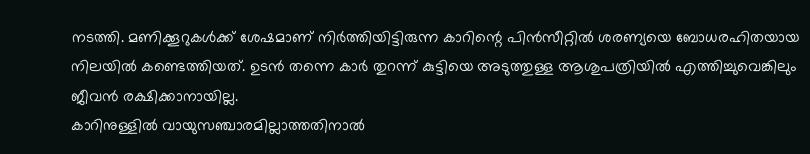നടത്തി. മണിക്കൂറുകൾക്ക് ശേഷമാണ് നിർത്തിയിട്ടിരുന്ന കാറിന്റെ പിൻസീറ്റിൽ ശരണ്യയെ ബോധരഹിതയായ നിലയിൽ കണ്ടെത്തിയത്. ഉടൻ തന്നെ കാർ തുറന്ന് കുട്ടിയെ അടുത്തുള്ള ആശുപത്രിയിൽ എത്തിച്ചുവെങ്കിലും ജീവൻ രക്ഷിക്കാനായില്ല.
കാറിനുള്ളിൽ വായുസഞ്ചാരമില്ലാത്തതിനാൽ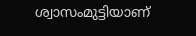ശ്വാസംമുട്ടിയാണ്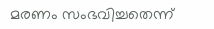മരണം സംഭവിച്ചതെന്ന്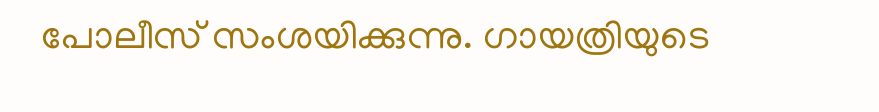പോലീസ് സംശയിക്കുന്നു. ഗായത്രിയുടെ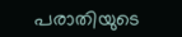പരാതിയുടെ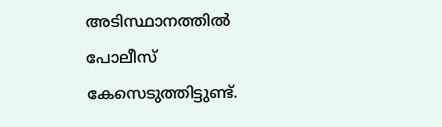അടിസ്ഥാനത്തിൽ പോലീസ് കേസെടുത്തിട്ടുണ്ട്.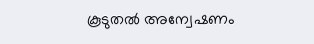കൂടുതൽ അന്വേഷണം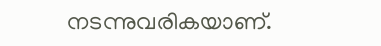നടന്നുവരികയാണ്.